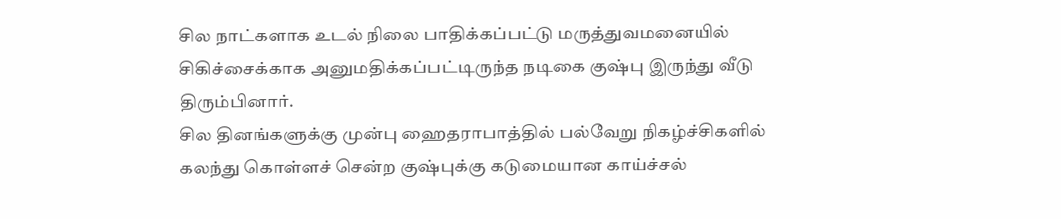சில நாட்களாக உடல் நிலை பாதிக்கப்பட்டு மருத்துவமனையில் சிகிச்சைக்காக அனுமதிக்கப்பட்டிருந்த நடிகை குஷ்பு இருந்து வீடு திரும்பினார்.
சில தினங்களுக்கு முன்பு ஹைதராபாத்தில் பல்வேறு நிகழ்ச்சிகளில் கலந்து கொள்ளச் சென்ற குஷ்புக்கு கடுமையான காய்ச்சல்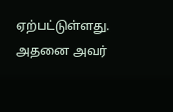ஏற்பட்டுள்ளது. அதனை அவர்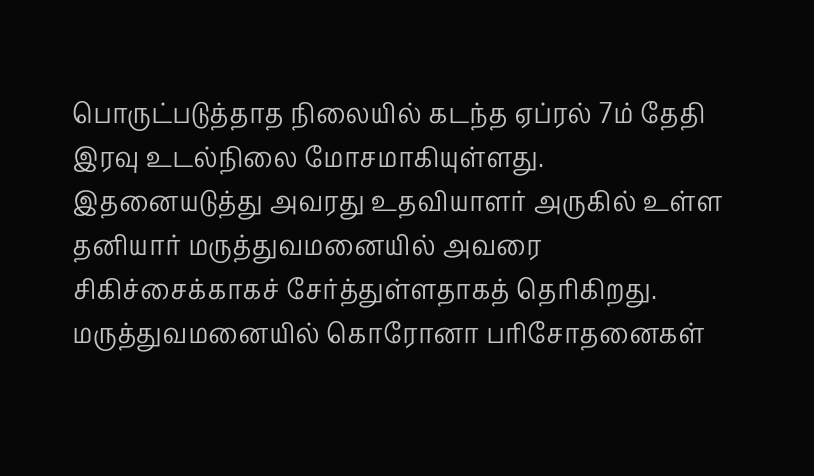பொருட்படுத்தாத நிலையில் கடந்த ஏப்ரல் 7ம் தேதி இரவு உடல்நிலை மோசமாகியுள்ளது. இதனையடுத்து அவரது உதவியாளர் அருகில் உள்ள தனியார் மருத்துவமனையில் அவரை சிகிச்சைக்காகச் சேர்த்துள்ளதாகத் தெரிகிறது. மருத்துவமனையில் கொரோனா பரிசோதனைகள்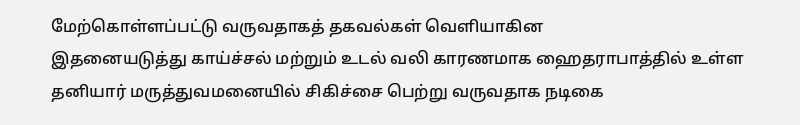மேற்கொள்ளப்பட்டு வருவதாகத் தகவல்கள் வெளியாகின
இதனையடுத்து காய்ச்சல் மற்றும் உடல் வலி காரணமாக ஹைதராபாத்தில் உள்ள தனியார் மருத்துவமனையில் சிகிச்சை பெற்று வருவதாக நடிகை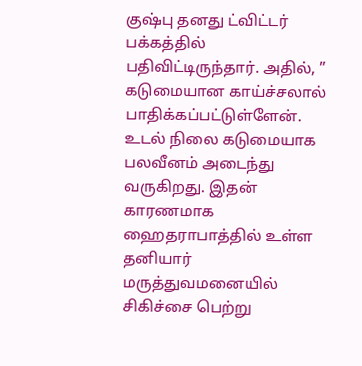குஷ்பு தனது ட்விட்டர் பக்கத்தில் பதிவிட்டிருந்தார். அதில், ” கடுமையான காய்ச்சலால் பாதிக்கப்பட்டுள்ளேன். உடல் நிலை கடுமையாக பலவீனம் அடைந்து வருகிறது. இதன் காரணமாக ஹைதராபாத்தில் உள்ள தனியார் மருத்துவமனையில் சிகிச்சை பெற்று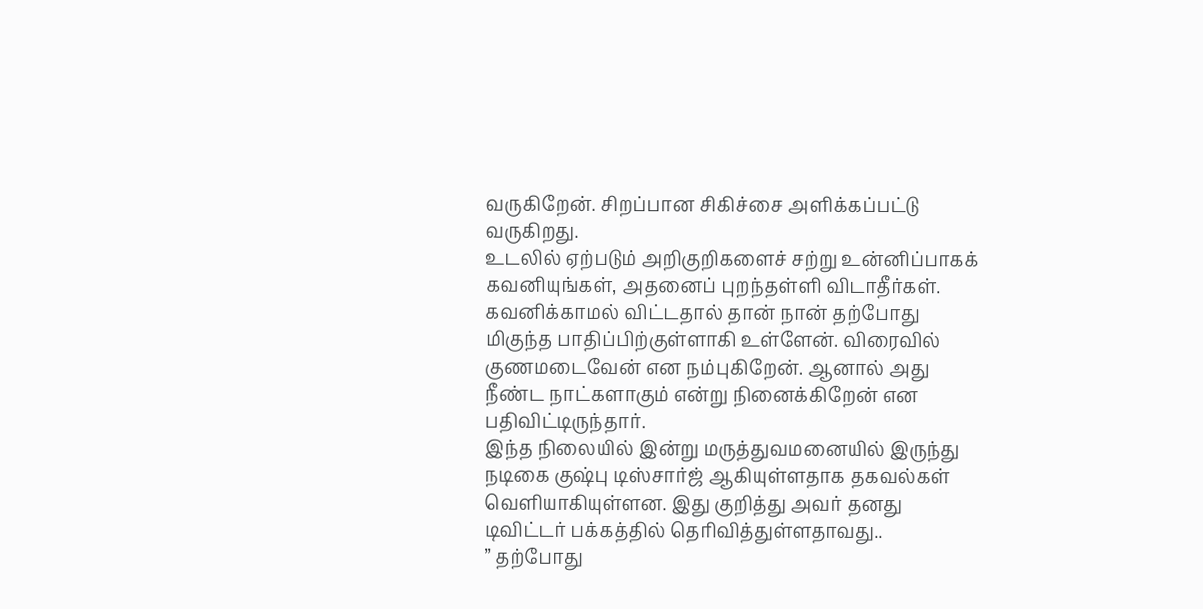வருகிறேன். சிறப்பான சிகிச்சை அளிக்கப்பட்டு வருகிறது.
உடலில் ஏற்படும் அறிகுறிகளைச் சற்று உன்னிப்பாகக் கவனியுங்கள், அதனைப் புறந்தள்ளி விடாதீர்கள். கவனிக்காமல் விட்டதால் தான் நான் தற்போது மிகுந்த பாதிப்பிற்குள்ளாகி உள்ளேன். விரைவில் குணமடைவேன் என நம்புகிறேன். ஆனால் அது நீண்ட நாட்களாகும் என்று நினைக்கிறேன் என பதிவிட்டிருந்தார்.
இந்த நிலையில் இன்று மருத்துவமனையில் இருந்து நடிகை குஷ்பு டிஸ்சார்ஜ் ஆகியுள்ளதாக தகவல்கள் வெளியாகியுள்ளன. இது குறித்து அவர் தனது டிவிட்டர் பக்கத்தில் தெரிவித்துள்ளதாவது..
” தற்போது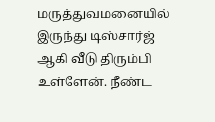மருத்துவமனையில் இருந்து டிஸ்சார்ஜ் ஆகி வீடு திரும்பி உள்ளேன். நீண்ட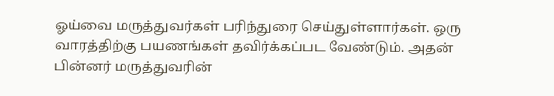ஓய்வை மருத்துவர்கள் பரிந்துரை செய்துள்ளார்கள். ஒரு வாரத்திற்கு பயணங்கள் தவிர்க்கப்பட வேண்டும். அதன் பின்னர் மருத்துவரின்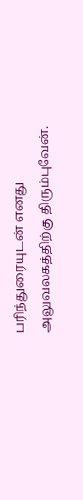பரிந்துரையுடன் எனது அலுவலகத்திற்கு திரும்புவேன்.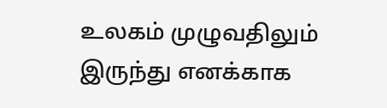உலகம் முழுவதிலும் இருந்து எனக்காக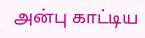அன்பு காட்டிய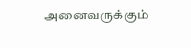அனைவருக்கும்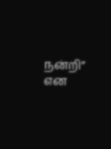நன்றி” என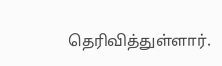தெரிவித்துள்ளார்.